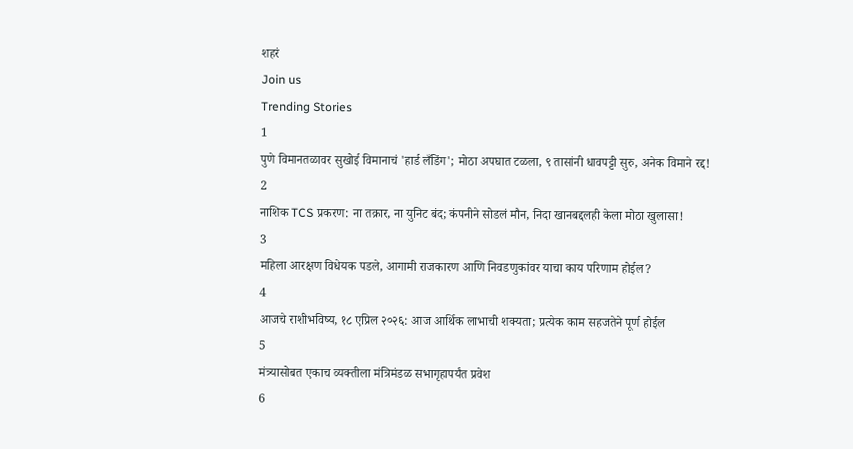शहरं
Join us
Trending Stories
1
पुणे विमानतळावर सुखोई विमानाचं 'हार्ड लँडिंग'; मोठा अपघात टळला, ९ तासांनी धावपट्टी सुरु, अनेक विमाने रद्द!
2
नाशिक TCS प्रकरण: ना तक्रार, ना युनिट बंद; कंपनीने सोडलं मौन, निदा खानबद्दलही केला मोठा खुलासा!
3
महिला आरक्षण विधेयक पडले, आगामी राजकारण आणि निवडणुकांवर याचा काय परिणाम होईल?
4
आजचे राशीभविष्य, १८ एप्रिल २०२६: आज आर्थिक लाभाची शक्यता; प्रत्येक काम सहजतेने पूर्ण होईल
5
मंत्र्यासोबत एकाच व्यक्तीला मंत्रिमंडळ सभागृहापर्यंत प्रवेश
6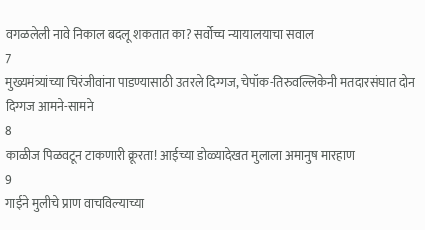वगळलेली नावे निकाल बदलू शकतात का? सर्वोच्च न्यायालयाचा सवाल
7
मुख्यमंत्र्यांच्या चिरंजीवांना पाडण्यासाठी उतरले दिग्गज, चेपॉक-तिरुवल्लिकेनी मतदारसंघात दोन दिग्गज आमने-सामने
8
काळीज पिळवटून टाकणारी क्रूरता! आईच्या डोळ्यादेखत मुलाला अमानुष मारहाण
9
गाईने मुलीचे प्राण वाचविल्याच्या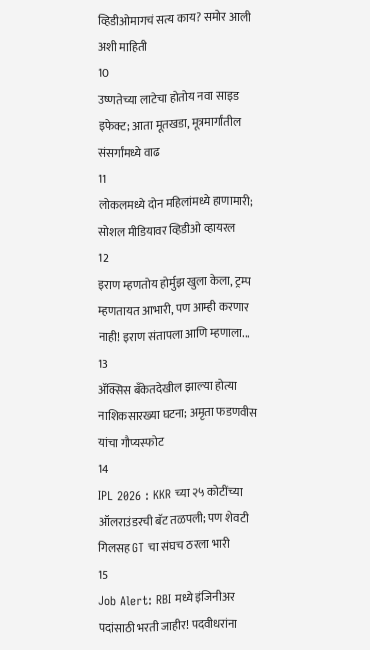व्हिडीओमागचं सत्य काय? समोर आली अशी माहिती
10
उष्णतेच्या लाटेचा होतोय नवा साइड इफेक्ट; आता मूतखडा, मूत्रमार्गांतील संसर्गांमध्ये वाढ
11
लोकलमध्ये दोन महिलांमध्ये हाणामारी; सोशल मीडियावर व्हिडीओ व्हायरल
12
इराण म्हणतोय होर्मुझ खुला केला, ट्रम्प म्हणतायत आभारी, पण आम्ही करणार नाही! इराण संतापला आणि म्हणाला...
13
ॲक्सिस बँकेतदेखील झाल्या होत्या नाशिकसारख्या घटना; अमृता फडणवीस यांचा गौप्यस्फोट
14
IPL 2026 : KKR च्या २५ कोटींच्या ऑलराउंडरची बॅट तळपली; पण शेवटी गिलसह GT चा संघच ठरला भारी
15
Job Alert: RBI मध्ये इंजिनीअर पदांसाठी भरती जाहीर! पदवीधरांना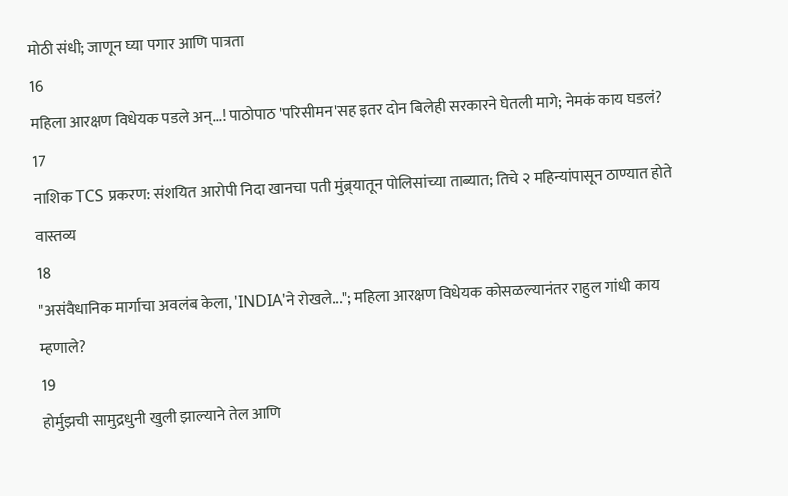मोठी संधी; जाणून घ्या पगार आणि पात्रता
16
महिला आरक्षण विधेयक पडले अन्...! पाठोपाठ 'परिसीमन'सह इतर दोन बिलेही सरकारने घेतली मागे; नेमकं काय घडलं?
17
नाशिक TCS प्रकरण: संशयित आरोपी निदा खानचा पती मुंब्र्यातून पोलिसांच्या ताब्यात; तिचे २ महिन्यांपासून ठाण्यात होते वास्तव्य
18
"असंवैधानिक मार्गाचा अवलंब केला, 'INDIA'ने रोखले..."; महिला आरक्षण विधेयक कोसळल्यानंतर राहुल गांधी काय म्हणाले?
19
होर्मुझची सामुद्रधुनी खुली झाल्याने तेल आणि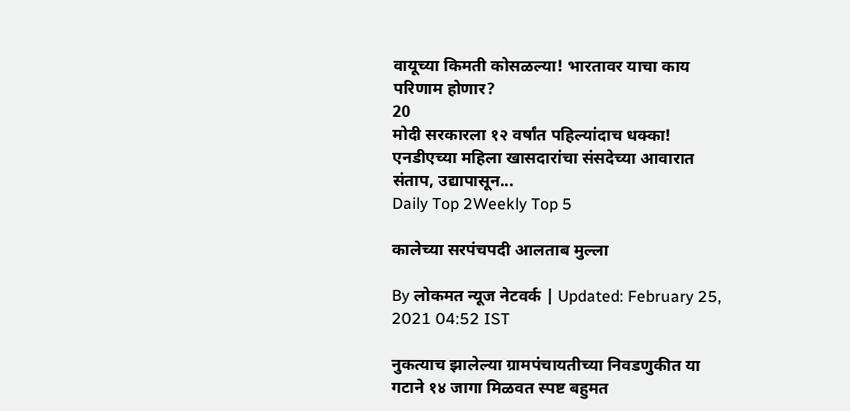वायूच्या किमती कोसळल्या! भारतावर याचा काय परिणाम होणार?
20
मोदी सरकारला १२ वर्षांत पहिल्यांदाच धक्का! एनडीएच्या महिला खासदारांचा संसदेच्या आवारात संताप, उद्यापासून...
Daily Top 2Weekly Top 5

कालेच्या सरपंचपदी आलताब मुल्ला

By लोकमत न्यूज नेटवर्क | Updated: February 25, 2021 04:52 IST

नुकत्याच झालेल्या ग्रामपंचायतीच्या निवडणुकीत या गटाने १४ जागा मिळवत स्पष्ट बहुमत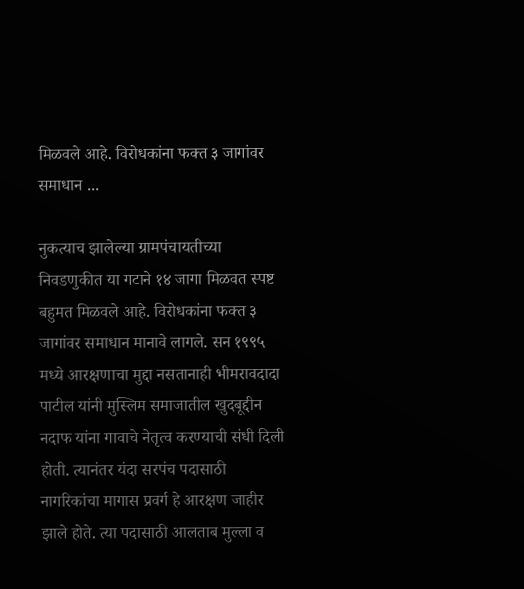मिळवले आहे. विरोधकांना फक्त ३ जागांवर समाधान ...

नुकत्याच झालेल्या ग्रामपंचायतीच्या निवडणुकीत या गटाने १४ जागा मिळवत स्पष्ट बहुमत मिळवले आहे. विरोधकांना फक्त ३ जागांवर समाधान मानावे लागले. सन १९९५ मध्ये आरक्षणाचा मुद्दा नसतानाही भीमरावदादा पाटील यांनी मुस्लिम समाजातील खुदबूद्दीन नदाफ यांना गावाचे नेतृत्व करण्याची संधी दिली होती. त्यानंतर यंदा सरपंच पदासाठी नागरिकांचा मागास प्रवर्ग हे आरक्षण जाहीर झाले होते. त्या पदासाठी आलताब मुल्ला व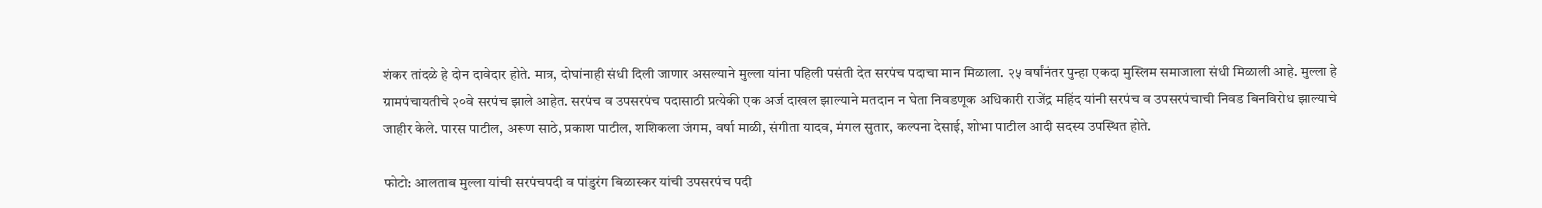शंकर तांदळे हे दोन दावेदार होते. मात्र, दोघांनाही संधी दिली जाणार असल्याने मुल्ला यांना पहिली पसंती देत सरपंच पदाचा मान मिळाला. २५ वर्षांनंतर पुन्हा एकदा मुस्लिम समाजाला संधी मिळाली आहे. मुल्ला हे ग्रामपंचायतीचे २०वे सरपंच झाले आहेत. सरपंच व उपसरपंच पदासाठी प्रत्येकी एक अर्ज दाखल झाल्याने मतदान न घेता निवडणूक अधिकारी राजेंद्र महिंद यांनी सरपंच व उपसरपंचाची निवड बिनविरोध झाल्याचे जाहीर केले. पारस पाटील, अरूण साठे, प्रकाश पाटील, शशिकला जंगम, वर्षा माळी, संगीता यादव, मंगल सुतार, कल्पना देसाई, शोभा पाटील आदी सदस्य उपस्थित होते.

फोटो: आलताब मुल्ला यांची सरपंचपदी व पांडुरंग बिळास्कर यांची उपसरपंच पदी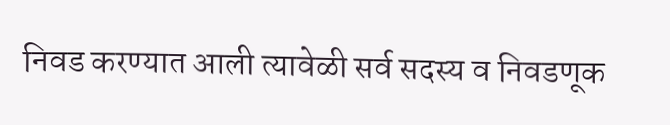निवड करण्यात आली त्यावेळी सर्व सदस्य व निवडणूक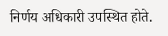निर्णय अधिकारी उपस्थित होते.